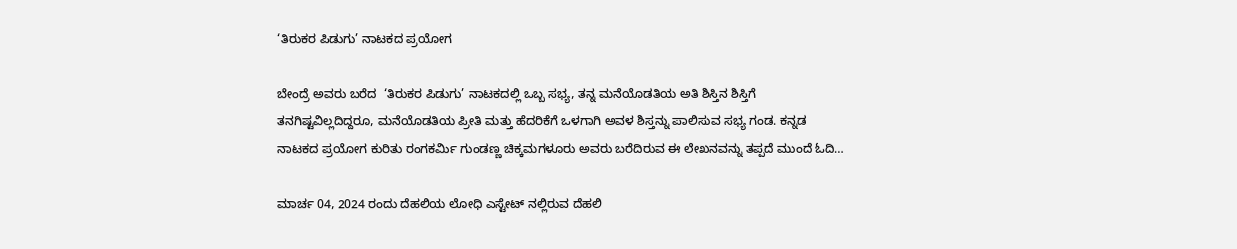‘ತಿರುಕರ ಪಿಡುಗು’ ನಾಟಕದ ಪ್ರಯೋಗ

ಬೇಂದ್ರೆ ಅವರು ಬರೆದ  ‘ತಿರುಕರ ಪಿಡುಗು’ ನಾಟಕದಲ್ಲಿ ಒಬ್ಬ ಸಭ್ಯ, ತನ್ನ ಮನೆಯೊಡತಿಯ ಅತಿ ಶಿಸ್ತಿನ ಶಿಸ್ತಿಗೆ ತನಗಿಷ್ಟವಿಲ್ಲದಿದ್ದರೂ, ಮನೆಯೊಡತಿಯ ಪ್ರೀತಿ ಮತ್ತು ಹೆದರಿಕೆಗೆ ಒಳಗಾಗಿ ಅವಳ ಶಿಸ್ತನ್ನು ಪಾಲಿಸುವ ಸಭ್ಯ ಗಂಡ. ಕನ್ನಡ ನಾಟಕದ ಪ್ರಯೋಗ ಕುರಿತು ರಂಗಕರ್ಮಿ ಗುಂಡಣ್ಣ ಚಿಕ್ಕಮಗಳೂರು ಅವರು ಬರೆದಿರುವ ಈ ಲೇಖನವನ್ನು ತಪ್ಪದೆ ಮುಂದೆ ಓದಿ…

ಮಾರ್ಚ 04, 2024 ರಂದು ದೆಹಲಿಯ ಲೋಧಿ ಎಸ್ಟೇಟ್ ನಲ್ಲಿರುವ ದೆಹಲಿ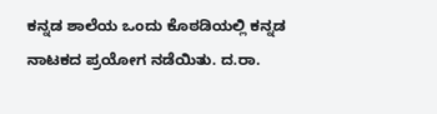ಕನ್ನಡ ಶಾಲೆಯ ಒಂದು ಕೊಠಡಿಯಲ್ಲಿ ಕನ್ನಡ ನಾಟಕದ ಪ್ರಯೋಗ ನಡೆಯಿತು. ದ.ರಾ.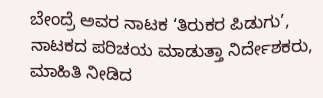ಬೇಂದ್ರೆ ಅವರ ನಾಟಕ ‘ತಿರುಕರ ಪಿಡುಗು’, ನಾಟಕದ ಪರಿಚಯ ಮಾಡುತ್ತಾ ನಿರ್ದೇಶಕರು, ಮಾಹಿತಿ ನೀಡಿದ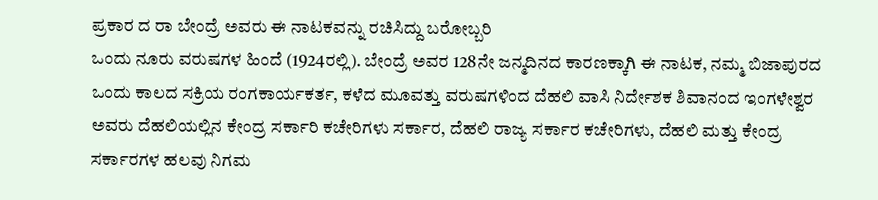ಪ್ರಕಾರ ದ ರಾ ಬೇಂದ್ರೆ ಅವರು ಈ ನಾಟಕವನ್ನು ರಚಿಸಿದ್ದು ಬರೋಬ್ಬರಿ
ಒಂದು ನೂರು ವರುಷಗಳ ಹಿಂದೆ (1924ರಲ್ಲಿ). ಬೇಂದ್ರೆ ಅವರ 128ನೇ ಜನ್ಮದಿನದ ಕಾರಣಕ್ಕಾಗಿ ಈ ನಾಟಕ, ನಮ್ಮ ಬಿಜಾಪುರದ ಒಂದು ಕಾಲದ ಸಕ್ರಿಯ ರಂಗಕಾರ್ಯಕರ್ತ, ಕಳೆದ ಮೂವತ್ತು ವರುಷಗಳಿಂದ ದೆಹಲಿ ವಾಸಿ ನಿರ್ದೇಶಕ ಶಿವಾನಂದ ಇಂಗಳೇಶ್ವರ ಅವರು ದೆಹಲಿಯಲ್ಲಿನ ಕೇಂದ್ರ ಸರ್ಕಾರಿ ಕಚೇರಿಗಳು ಸರ್ಕಾರ, ದೆಹಲಿ ರಾಜ್ಯ ಸರ್ಕಾರ ಕಚೇರಿಗಳು, ದೆಹಲಿ ಮತ್ತು ಕೇಂದ್ರ ಸರ್ಕಾರಗಳ ಹಲವು ನಿಗಮ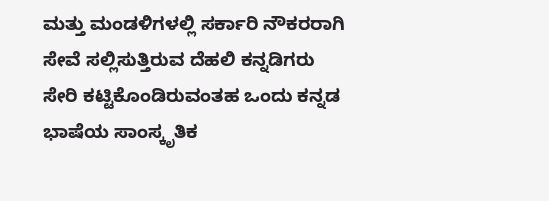ಮತ್ತು ಮಂಡಳಿಗಳಲ್ಲಿ ಸರ್ಕಾರಿ ನೌಕರರಾಗಿ ಸೇವೆ ಸಲ್ಲಿಸುತ್ತಿರುವ ದೆಹಲಿ ಕನ್ನಡಿಗರು ಸೇರಿ ಕಟ್ಟಿಕೊಂಡಿರುವಂತಹ ಒಂದು ಕನ್ನಡ ಭಾಷೆಯ ಸಾಂಸ್ಕೃತಿಕ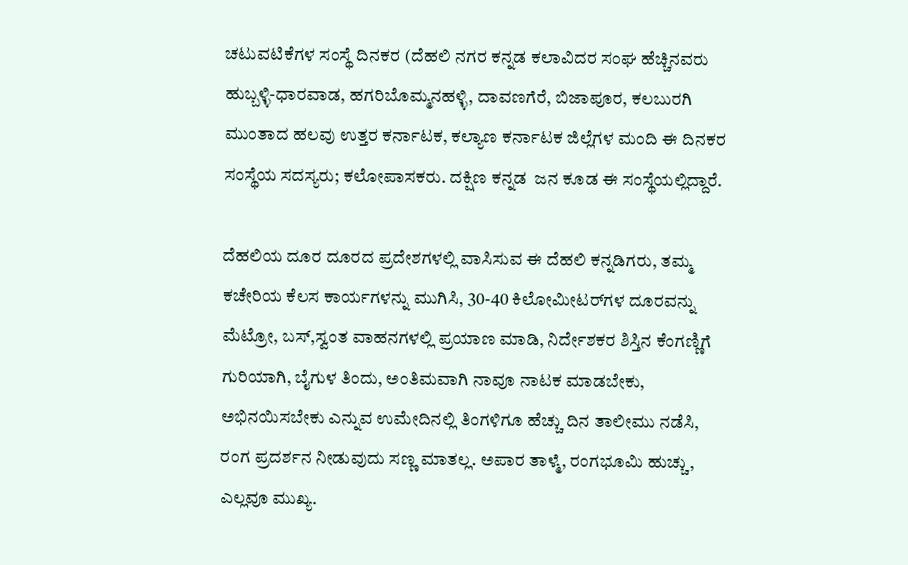ಚಟುವಟಿಕೆಗಳ ಸಂಸ್ಥೆ ದಿನಕರ (ದೆಹಲಿ ನಗರ ಕನ್ನಡ ಕಲಾವಿದರ ಸಂಘ ಹೆಚ್ಚಿನವರು ಹುಬ್ಬಳ್ಳಿ-ಧಾರವಾಡ, ಹಗರಿಬೊಮ್ಮನಹಳ್ಳಿ, ದಾವಣಗೆರೆ, ಬಿಜಾಪೂರ, ಕಲಬುರಗಿ ಮುಂತಾದ ಹಲವು ಉತ್ತರ ಕರ್ನಾಟಕ, ಕಲ್ಯಾಣ ಕರ್ನಾಟಕ ಜಿಲ್ಲೆಗಳ ಮಂದಿ ಈ ದಿನಕರ ಸಂಸ್ಥೆಯ ಸದಸ್ಯರು; ಕಲೋಪಾಸಕರು. ದಕ್ಷಿಣ ಕನ್ನಡ  ಜನ ಕೂಡ ಈ ಸಂಸ್ಥೆಯಲ್ಲಿದ್ದಾರೆ.

ದೆಹಲಿಯ ದೂರ ದೂರದ ಪ್ರದೇಶಗಳಲ್ಲಿ ವಾಸಿಸುವ ಈ ದೆಹಲಿ ಕನ್ನಡಿಗರು, ತಮ್ಮ ಕಚೇರಿಯ ಕೆಲಸ ಕಾರ್ಯಗಳನ್ನು ಮುಗಿಸಿ, 30-40 ಕಿಲೋಮೀಟರ್‌ಗಳ ದೂರವನ್ನು ಮೆಟ್ರೋ, ಬಸ್,ಸ್ವಂತ ವಾಹನಗಳಲ್ಲಿ ಪ್ರಯಾಣ ಮಾಡಿ, ನಿರ್ದೇಶಕರ ಶಿಸ್ತಿನ ಕೆಂಗಣ್ಣಿಗೆ ಗುರಿಯಾಗಿ, ಬೈಗುಳ ತಿಂದು, ಅಂತಿಮವಾಗಿ ನಾವೂ ನಾಟಕ ಮಾಡಬೇಕು, ಅಭಿನಯಿಸಬೇಕು ಎನ್ನುವ ಉಮೇದಿನಲ್ಲಿ ತಿಂಗಳಿಗೂ ಹೆಚ್ಚು ದಿನ ತಾಲೀಮು ನಡೆಸಿ, ರಂಗ ಪ್ರದರ್ಶನ ನೀಡುವುದು ಸಣ್ಣ ಮಾತಲ್ಲ. ಅಪಾರ ತಾಳ್ಮೆ, ರಂಗಭೂಮಿ ಹುಚ್ಚು, ಎಲ್ಲವೂ ಮುಖ್ಯ.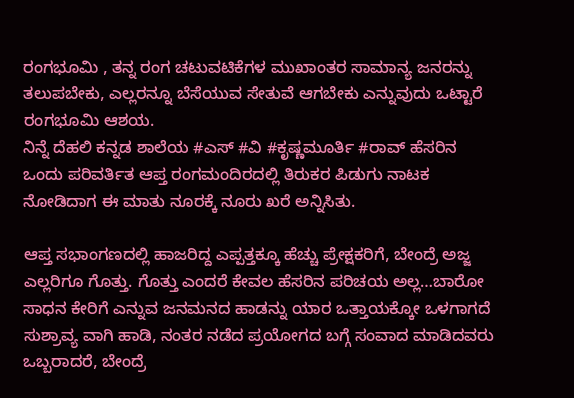ರಂಗಭೂಮಿ , ತನ್ನ ರಂಗ ಚಟುವಟಿಕೆಗಳ ಮುಖಾಂತರ ಸಾಮಾನ್ಯ ಜನರನ್ನು ತಲುಪಬೇಕು, ಎಲ್ಲರನ್ನೂ ಬೆಸೆಯುವ ಸೇತುವೆ ಆಗಬೇಕು ಎನ್ನುವುದು ಒಟ್ಟಾರೆ ರಂಗಭೂಮಿ ಆಶಯ.
ನಿನ್ನೆ ದೆಹಲಿ ಕನ್ನಡ ಶಾಲೆಯ #ಎಸ್ #ವಿ #ಕೃಷ್ಣಮೂರ್ತಿ #ರಾವ್ ಹೆಸರಿನ ಒಂದು ಪರಿವರ್ತಿತ ಆಪ್ತ ರಂಗಮಂದಿರದಲ್ಲಿ ತಿರುಕರ ಪಿಡುಗು ನಾಟಕ ನೋಡಿದಾಗ ಈ ಮಾತು ನೂರಕ್ಕೆ ನೂರು ಖರೆ ಅನ್ನಿಸಿತು.

ಆಪ್ತ ಸಭಾಂಗಣದಲ್ಲಿ ಹಾಜರಿದ್ದ ಎಪ್ಪತ್ತಕ್ಕೂ ಹೆಚ್ಚು ಪ್ರೇಕ್ಷಕರಿಗೆ, ಬೇಂದ್ರೆ ಅಜ್ಜ ಎಲ್ಲರಿಗೂ ಗೊತ್ತು. ಗೊತ್ತು ಎಂದರೆ ಕೇವಲ ಹೆಸರಿನ ಪರಿಚಯ ಅಲ್ಲ…ಬಾರೋ ಸಾಧನ ಕೇರಿಗೆ ಎನ್ನುವ ಜನಮನದ ಹಾಡನ್ನು ಯಾರ ಒತ್ತಾಯಕ್ಕೋ ಒಳಗಾಗದೆ ಸುಶ್ರಾವ್ಯ ‌ವಾಗಿ ಹಾಡಿ, ನಂತರ ನಡೆದ ಪ್ರಯೋಗದ ಬಗ್ಗೆ ಸಂವಾದ ಮಾಡಿದವರು ಒಬ್ಬರಾದರೆ, ಬೇಂದ್ರೆ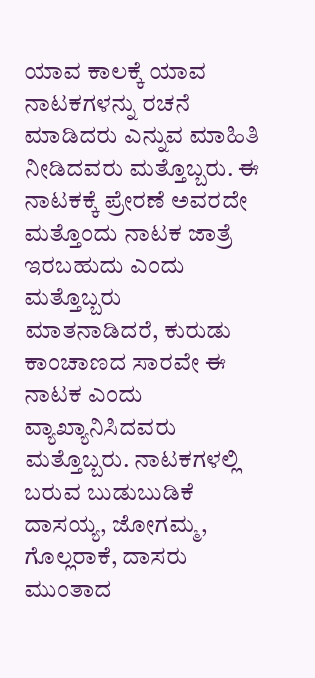ಯಾವ ಕಾಲಕ್ಕೆ ಯಾವ ನಾಟಕಗಳನ್ನು ರಚನೆ ಮಾಡಿದರು ಎನ್ನುವ ಮಾಹಿತಿ ನೀಡಿದವರು ಮತ್ತೊಬ್ಬರು. ಈ ನಾಟಕಕ್ಕೆ ಪ್ರೇರಣೆ ಅವರದೇ ಮತ್ತೊಂದು ನಾಟಕ ಜಾತ್ರೆ ಇರಬಹುದು ಎಂದು ಮತ್ತೊಬ್ಬರು ಮಾತನಾಡಿದರೆ, ಕುರುಡು ಕಾಂಚಾಣದ ಸಾರವೇ ಈ ನಾಟಕ ಎಂದು ವ್ಯಾಖ್ಯಾನಿಸಿದವರು ಮತ್ತೊಬ್ಬರು. ನಾಟಕಗಳಲ್ಲಿ ಬರುವ ಬುಡುಬುಡಿಕೆ ದಾಸಯ್ಯ, ಜೋಗಮ್ಮ, ಗೊಲ್ಲರಾಕೆ, ದಾಸರು ಮುಂತಾದ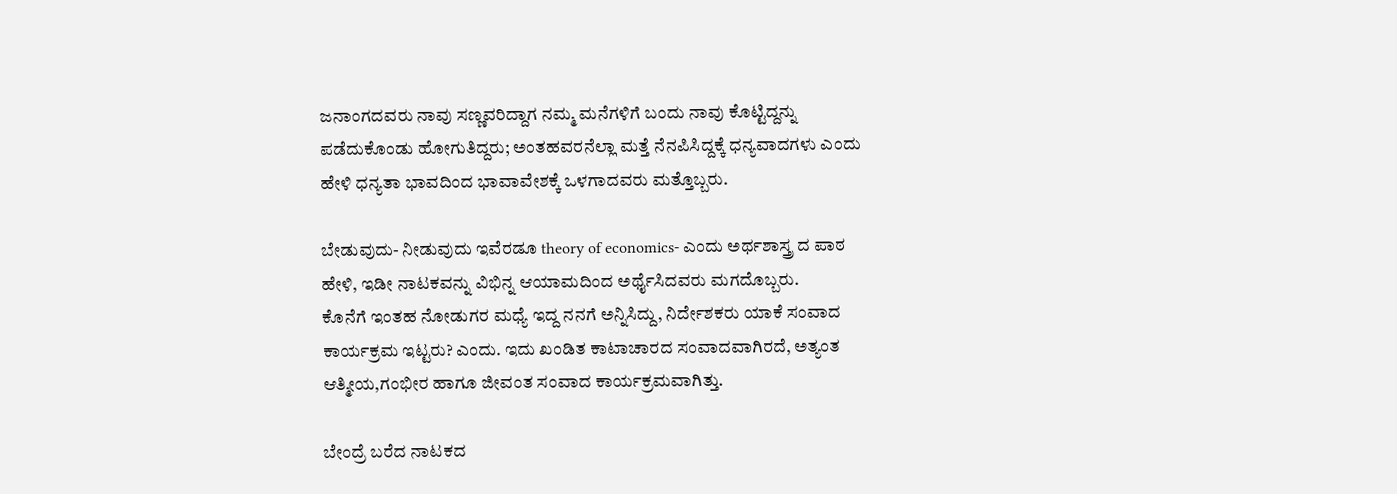ಜನಾಂಗದವರು ನಾವು ಸಣ್ಣವರಿದ್ದಾಗ ನಮ್ಮ ಮನೆಗಳಿಗೆ ಬಂದು ನಾವು ಕೊಟ್ಟಿದ್ದನ್ನು ಪಡೆದುಕೊಂಡು ಹೋಗುತಿದ್ದರು; ಅಂತಹವರನೆಲ್ಲಾ ಮತ್ತೆ ನೆನಪಿಸಿದ್ದಕ್ಕೆ ಧನ್ಯವಾದಗಳು ಎಂದು ಹೇಳಿ ಧನ್ಯತಾ ಭಾವದಿಂದ ಭಾವಾವೇಶಕ್ಕೆ ಒಳಗಾದವರು ಮತ್ತೊಬ್ಬರು.

ಬೇಡುವುದು- ನೀಡುವುದು ಇವೆರಡೂ theory of economics- ಎಂದು ಅರ್ಥಶಾಸ್ತ್ರ ದ ಪಾಠ ಹೇಳಿ, ಇಡೀ ನಾಟಕವನ್ನು ವಿಭಿನ್ನ ಆಯಾಮದಿಂದ ಅರ್ಥೈಸಿದವರು ಮಗದೊಬ್ಬರು.
ಕೊನೆಗೆ ಇಂತಹ ನೋಡುಗರ ಮಧ್ಯೆ ಇದ್ದ ನನಗೆ ಅನ್ನಿಸಿದ್ದು, ನಿರ್ದೇಶಕರು ಯಾಕೆ ಸಂವಾದ ಕಾರ್ಯಕ್ರಮ ಇಟ್ಟರು? ಎಂದು. ಇದು ಖಂಡಿತ ಕಾಟಾಚಾರದ ಸಂವಾದವಾಗಿರದೆ, ಅತ್ಯಂತ ಆತ್ಮೀಯ,ಗಂಭೀರ ಹಾಗೂ ಜೀವಂತ ಸಂವಾದ ಕಾರ್ಯಕ್ರಮವಾಗಿತ್ತು.

ಬೇಂದ್ರೆ ಬರೆದ ನಾಟಕದ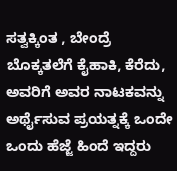ಸತ್ವಕ್ಕಿಂತ , ಬೇಂದ್ರೆ ಬೊಕ್ಕತಲೆಗೆ ಕೈಹಾಕಿ, ಕೆರೆದು, ಅವರಿಗೆ ಅವರ ನಾಟಕವನ್ನು ಅರ್ಥೈಸುವ ಪ್ರಯತ್ನಕ್ಕೆ ಒಂದೇ ಒಂದು ಹೆಜ್ಜೆ ಹಿಂದೆ ಇದ್ದರು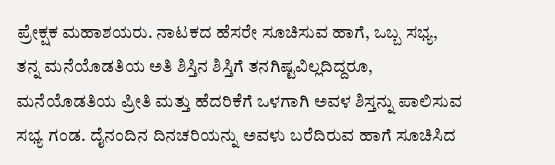ಪ್ರೇಕ್ಷಕ ಮಹಾಶಯರು. ನಾಟಕದ ಹೆಸರೇ ಸೂಚಿಸುವ ಹಾಗೆ, ಒಬ್ಬ ಸಭ್ಯ, ತನ್ನ ಮನೆಯೊಡತಿಯ ಅತಿ ಶಿಸ್ತಿನ ಶಿಸ್ತಿಗೆ ತನಗಿಷ್ಟವಿಲ್ಲದಿದ್ದರೂ, ಮನೆಯೊಡತಿಯ ಪ್ರೀತಿ ಮತ್ತು ಹೆದರಿಕೆಗೆ ಒಳಗಾಗಿ ಅವಳ ಶಿಸ್ತನ್ನು ಪಾಲಿಸುವ ಸಭ್ಯ ಗಂಡ. ದೈನಂದಿನ ದಿನಚರಿಯನ್ನು ಅವಳು ಬರೆದಿರುವ ಹಾಗೆ ಸೂಚಿಸಿದ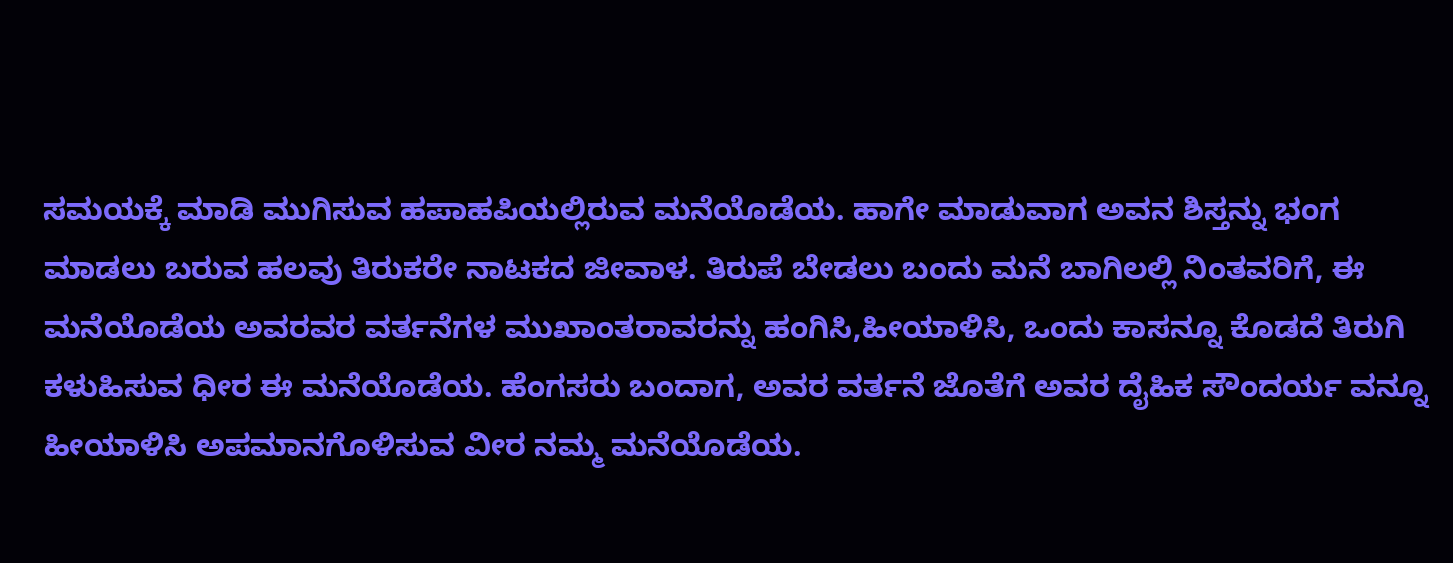ಸಮಯಕ್ಕೆ ಮಾಡಿ ಮುಗಿಸುವ ಹಪಾಹಪಿಯಲ್ಲಿರುವ ಮನೆಯೊಡೆಯ. ಹಾಗೇ ಮಾಡುವಾಗ ಅವನ ಶಿಸ್ತನ್ನು ಭಂಗ ಮಾಡಲು ಬರುವ ಹಲವು ತಿರುಕರೇ ನಾಟಕದ ಜೀವಾಳ. ತಿರುಪೆ ಬೇಡಲು ಬಂದು ಮನೆ ಬಾಗಿಲಲ್ಲಿ ನಿಂತವರಿಗೆ, ಈ ಮನೆಯೊಡೆಯ ಅವರವರ ವರ್ತನೆಗಳ ಮುಖಾಂತರಾವರನ್ನು ಹಂಗಿಸಿ,ಹೀಯಾಳಿಸಿ, ಒಂದು ಕಾಸನ್ನೂ ಕೊಡದೆ ತಿರುಗಿ ಕಳುಹಿಸುವ ಧೀರ ಈ ಮನೆಯೊಡೆಯ. ಹೆಂಗಸರು ಬಂದಾಗ, ಅವರ ವರ್ತನೆ ಜೊತೆಗೆ ಅವರ ದೈಹಿಕ ಸೌಂದರ್ಯ ವನ್ನೂ ಹೀಯಾಳಿಸಿ ಅಪಮಾನಗೊಳಿಸುವ ವೀರ ನಮ್ಮ ಮನೆಯೊಡೆಯ.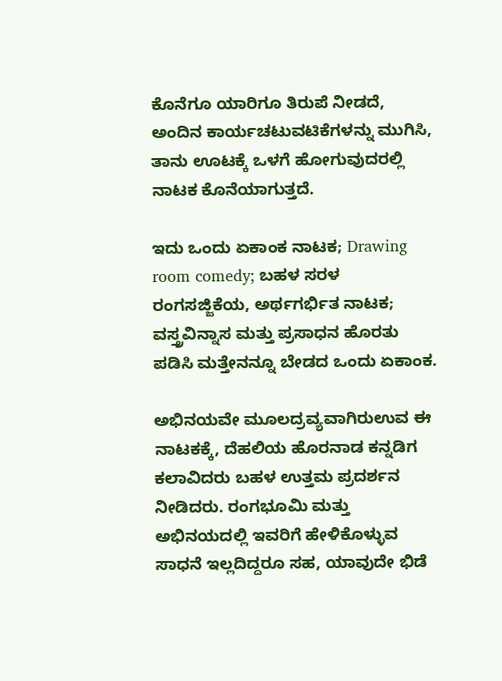ಕೊನೆಗೂ ಯಾರಿಗೂ ತಿರುಪೆ ನೀಡದೆ, ಅಂದಿನ ಕಾರ್ಯಚಟುವಟಿಕೆಗಳನ್ನು ಮುಗಿಸಿ, ತಾನು ಊಟಕ್ಕೆ ಒಳಗೆ ಹೋಗುವುದರಲ್ಲಿ ನಾಟಕ ಕೊನೆಯಾಗುತ್ತದೆ.

ಇದು ಒಂದು ಏಕಾಂಕ ನಾಟಕ; Drawing room comedy; ಬಹಳ ಸರಳ ರಂಗಸಜ್ಜಿಕೆಯ, ಅರ್ಥಗರ್ಭಿತ ನಾಟಕ; ವಸ್ತ್ರವಿನ್ನಾಸ ಮತ್ತು ಪ್ರಸಾಧನ ಹೊರತು ಪಡಿಸಿ ಮತ್ತೇನನ್ನೂ ಬೇಡದ ಒಂದು ಏಕಾಂಕ.

ಅಭಿನಯವೇ ಮೂಲದ್ರವ್ಯವಾಗಿರುಉವ ಈ ನಾಟಕಕ್ಕೆ, ದೆಹಲಿಯ ಹೊರನಾಡ ಕನ್ನಡಿಗ ಕಲಾವಿದರು ಬಹಳ ಉತ್ತಮ ಪ್ರದರ್ಶನ ನೀಡಿದರು. ರಂಗಭೂಮಿ ಮತ್ತು ಅಭಿನಯದಲ್ಲಿ ಇವರಿಗೆ ಹೇಳಿಕೊಳ್ಳುವ ಸಾಧನೆ ಇಲ್ಲದಿದ್ದರೂ ಸಹ, ಯಾವುದೇ ಭಿಡೆ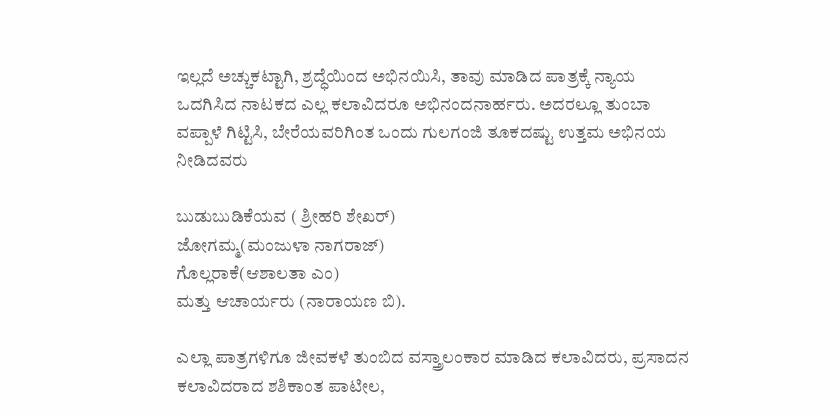ಇಲ್ಲದೆ ಅಚ್ಚುಕಟ್ಟಾಗಿ, ಶ್ರದ್ಧೆಯಿಂದ ಅಭಿನಯಿಸಿ, ತಾವು ಮಾಡಿದ ಪಾತ್ರಕ್ಕೆ ನ್ಯಾಯ ಒದಗಿಸಿದ ನಾಟಕದ ಎಲ್ಲ ಕಲಾವಿದರೂ ಅಭಿನಂದನಾರ್ಹರು. ಅದರಲ್ಲೂ ತುಂಬಾ ವಪ್ಪಾಳೆ ಗಿಟ್ಟಿಸಿ, ಬೇರೆಯವರಿಗಿಂತ ಒಂದು ಗುಲಗಂಜಿ ತೂಕದಷ್ಟು ಉತ್ತಮ ಅಭಿನಯ ನೀಡಿದವರು

ಬುಡುಬುಡಿಕೆಯವ ( ಶ್ರೀಹರಿ ಶೇಖರ್)
ಜೋಗಮ್ಮ(ಮಂಜುಳಾ ನಾಗರಾಜ್)
ಗೊಲ್ಲರಾಕೆ(ಆಶಾಲತಾ ಎಂ)
ಮತ್ತು ಆಚಾರ್ಯರು (ನಾರಾಯಣ ಬಿ).

ಎಲ್ಲಾ ಪಾತ್ರಗಳಿಗೂ ಜೀವಕಳೆ ತುಂಬಿದ ವಸ್ತ್ರಾಲಂಕಾರ ಮಾಡಿದ ಕಲಾವಿದರು, ಪ್ರಸಾದನ ಕಲಾವಿದರಾದ ಶಶಿಕಾಂತ ಪಾಟೀಲ,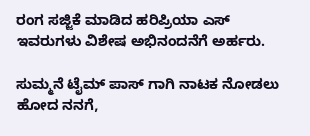ರಂಗ ಸಜ್ಜಿಕೆ ಮಾಡಿದ ಹರಿಪ್ರಿಯಾ ಎಸ್ ಇವರುಗಳು ವಿಶೇಷ ಅಭಿನಂದನೆಗೆ ಅರ್ಹರು.

ಸುಮ್ಮನೆ ಟೈಮ್ ಪಾಸ್ ಗಾಗಿ ನಾಟಕ ನೋಡಲು ಹೋದ ನನಗೆ,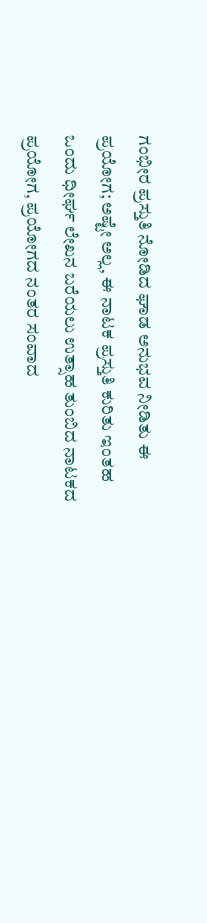ಗಂಭೀರ ಪ್ರಸ್ತುತಿ ನೋಡಿದ ಘಾಡ ಅನುಭವ ನೀಡಿತು ಈ ಪ್ರಯೋಗ; ಅಷ್ಟೇ ಅಲ್ಲ, ಈ ನಾಟಕ ಪ್ರಸ್ತುತಿ ಕುರಿತು ಇಂತಹ ಒಂದು ಧೀರ್ಘ ಲೇಖನ ಬರೆಯಲು ಉತ್ಸಾಹ ತುಂಬಿದ ನಾಟಕದ ಪ್ರಯೋಗ, ಪ್ರಯೋಗದ ನಂತರ ಸಂವಾದ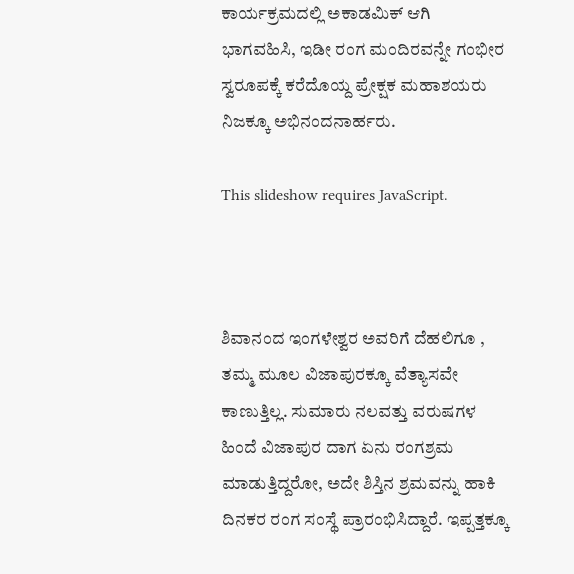ಕಾರ್ಯಕ್ರಮದಲ್ಲಿ ಅಕಾಡಮಿಕ್ ಆಗಿ ಭಾಗವಹಿಸಿ, ಇಡೀ ರಂಗ ಮಂದಿರವನ್ನೇ ಗಂಭೀರ ಸ್ವರೂಪಕ್ಕೆ ಕರೆದೊಯ್ದ ಪ್ರೇಕ್ಷಕ ಮಹಾಶಯರು ನಿಜಕ್ಕೂ ಅಭಿನಂದನಾರ್ಹರು.

This slideshow requires JavaScript.



ಶಿವಾನಂದ ಇಂಗಳೇಶ್ವರ ಅವರಿಗೆ ದೆಹಲಿಗೂ , ತಮ್ಮ ಮೂಲ ವಿಜಾಪುರಕ್ಕೂ ವೆತ್ಯಾಸವೇ ಕಾಣುತ್ತಿಲ್ಲ. ಸುಮಾರು ನಲವತ್ತು ವರುಷಗಳ ಹಿಂದೆ ವಿಜಾಪುರ ದಾಗ ಏನು ರಂಗಶ್ರಮ ಮಾಡುತ್ತಿದ್ದರೋ, ಅದೇ ಶಿಸ್ತಿನ ಶ್ರಮವನ್ನು ಹಾಕಿ ದಿನಕರ ರಂಗ ಸಂಸ್ಥೆ ಪ್ರಾರಂಭಿಸಿದ್ದಾರೆ. ಇಪ್ಪತ್ತಕ್ಕೂ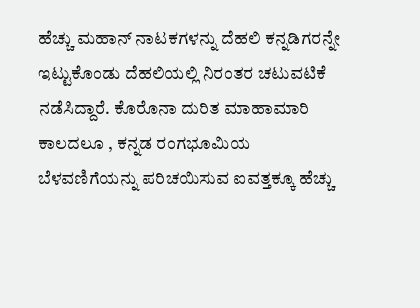ಹೆಚ್ಚು ಮಹಾನ್ ನಾಟಕಗಳನ್ನು ದೆಹಲಿ ಕನ್ನಡಿಗರನ್ನೇ ಇಟ್ಟುಕೊಂಡು ದೆಹಲಿಯಲ್ಲಿ ನಿರಂತರ ಚಟುವಟಿಕೆ ನಡೆಸಿದ್ದಾರೆ. ಕೊರೊನಾ ದುರಿತ ಮಾಹಾಮಾರಿ ಕಾಲದಲೂ , ಕನ್ನಡ ರಂಗಭೂಮಿಯ ಬೆಳವಣಿಗೆಯನ್ನು ಪರಿಚಯಿಸುವ ಐವತ್ತಕ್ಕೂ ಹೆಚ್ಚು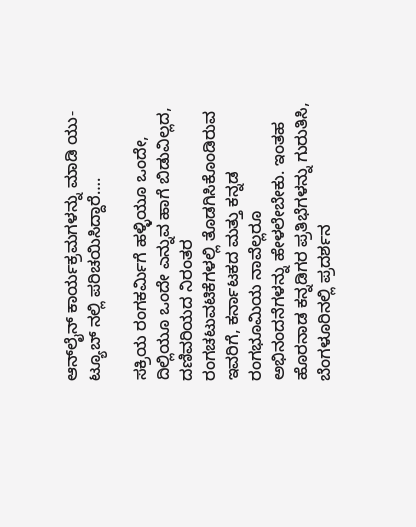ಆನ್‌ಲೈನ್ ಕಾರ್ಯಕ್ರಮಗಳನ್ನು ಮಾಡಿ ಯು- ಟ್ಯೂಬ್ ನಲ್ಲಿ ಪರಿಚಯಿಸಿದ್ದಾರೆ….

ಸಕ್ರಿಯ ರಂಗಕರ್ಮಿಗೆ ಹಳ್ಳಿಯೂ ಒಂದೇ, ದಿಲ್ಲಿಯೂ ಒಂದೇ ಎನ್ನುವ ಹಾಗೆ ಬಿಡುವಿಲ್ಲದ, ದಣಿವರಿಯದ ನಿರಂತರ ರಂಗಚಟುವಟಿಕೆಗಳಲ್ಲಿ ತೊಡಗಿಸಿಕೊಂಡಿರುವ ಇವರಿಗೆ, ಕರ್ನಾಟಕದ ಮತ್ತು ಕನ್ನಡ ರಂಗಭೂಮಿಯ ನಾವೆಲ್ಲರೂ ಅಭಿನಂದನೆಗಳನ್ನು ಹೇಳಲೇಬೇಕು. ಇಂತಹ ಹೊರನಾಡ ಕನ್ನಡಿಗರ ಪ್ರತಿಭೆಗಳನ್ನು ಗುರುತಿಸಿ, ಬೆಂಗಳೂರಿನಲ್ಲಿ ಪ್ರದರ್ಶನ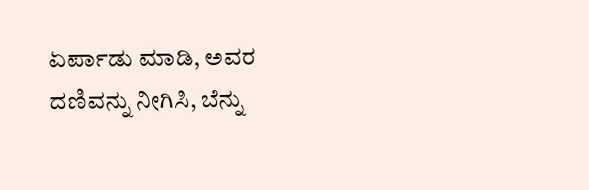ಏರ್ಪಾಡು ಮಾಡಿ, ಅವರ ದಣಿವನ್ನು ನೀಗಿಸಿ, ಬೆನ್ನು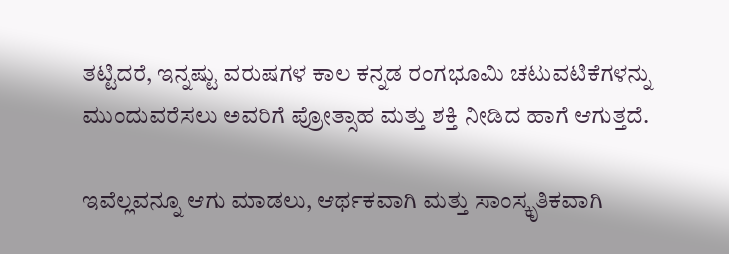ತಟ್ಟಿದರೆ, ಇನ್ನಷ್ಟು ವರುಷಗಳ ಕಾಲ ಕನ್ನಡ ರಂಗಭೂಮಿ ಚಟುವಟಿಕೆಗಳನ್ನು ಮುಂದುವರೆಸಲು ಅವರಿಗೆ ಪ್ರೋತ್ಸಾಹ ಮತ್ತು ಶಕ್ತಿ ನೀಡಿದ ಹಾಗೆ ಆಗುತ್ತದೆ.

ಇವೆಲ್ಲವನ್ನೂ ಆಗು ಮಾಡಲು, ಆರ್ಥಕವಾಗಿ ಮತ್ತು ಸಾಂಸ್ಕೃತಿಕವಾಗಿ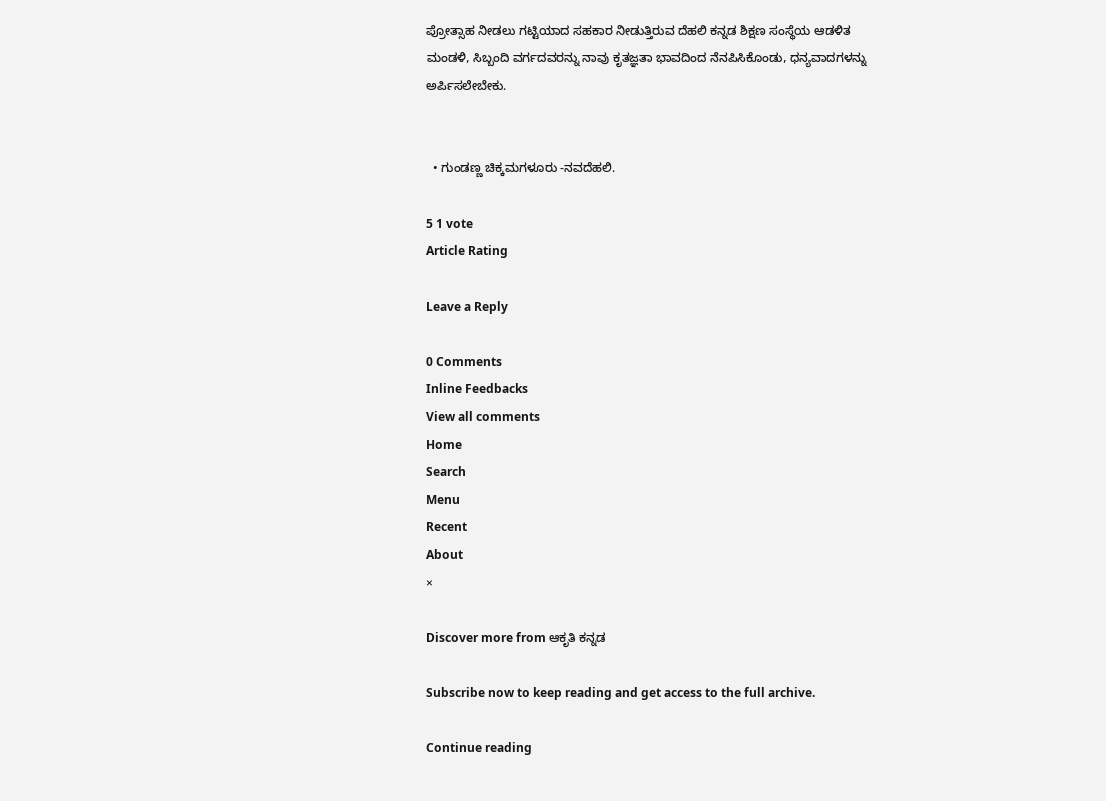ಪ್ರೋತ್ಸಾಹ ನೀಡಲು ಗಟ್ಟಿಯಾದ ಸಹಕಾರ ನೀಡುತ್ತಿರುವ ದೆಹಲಿ ಕನ್ನಡ ಶಿಕ್ಷಣ ಸಂಸ್ಥೆಯ ಆಡಳಿತ ಮಂಡಳಿ, ಸಿಬ್ಬಂದಿ ವರ್ಗದವರನ್ನು ನಾವು ಕೃತಜ್ಞತಾ ಭಾವದಿಂದ ನೆನಪಿಸಿಕೊಂಡು, ಧನ್ಯವಾದಗಳನ್ನು ಅರ್ಪಿಸಲೇಬೇಕು.


  • ಗುಂಡಣ್ಣ ಚಿಕ್ಕಮಗಳೂರು -ನವದೆಹಲಿ.

5 1 vote
Article Rating

Leave a Reply

0 Comments
Inline Feedbacks
View all comments
Home
Search
Menu
Recent
About
×

Discover more from ಆಕೃತಿ ಕನ್ನಡ

Subscribe now to keep reading and get access to the full archive.

Continue reading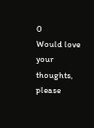0
Would love your thoughts, please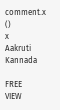comment.x
()
x
Aakruti Kannada

FREE
VIEW